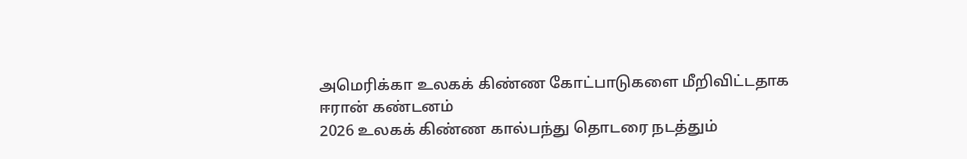அமெரிக்கா உலகக் கிண்ண கோட்பாடுகளை மீறிவிட்டதாக ஈரான் கண்டனம்
2026 உலகக் கிண்ண கால்பந்து தொடரை நடத்தும்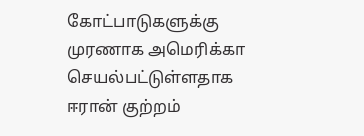கோட்பாடுகளுக்கு முரணாக அமெரிக்கா செயல்பட்டுள்ளதாக ஈரான் குற்றம்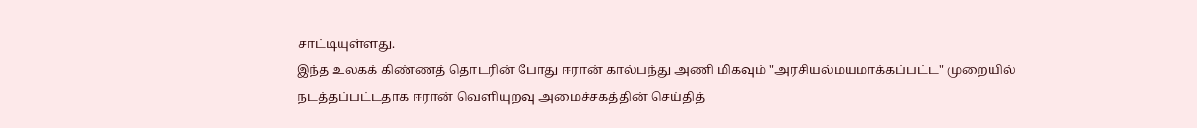சாட்டியுள்ளது.
இந்த உலகக் கிண்ணத் தொடரின் போது ஈரான் கால்பந்து அணி மிகவும் "அரசியல்மயமாக்கப்பட்ட" முறையில் நடத்தப்பட்டதாக ஈரான் வெளியுறவு அமைச்சகத்தின் செய்தித்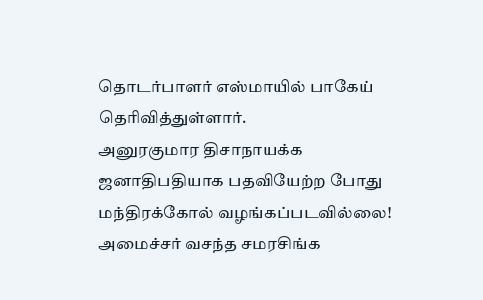தொடர்பாளர் எஸ்மாயில் பாகேய் தெரிவித்துள்ளார்.
அனுரகுமார திசாநாயக்க ஜனாதிபதியாக பதவியேற்ற போது மந்திரக்கோல் வழங்கப்படவில்லை! அமைச்சர் வசந்த சமரசிங்க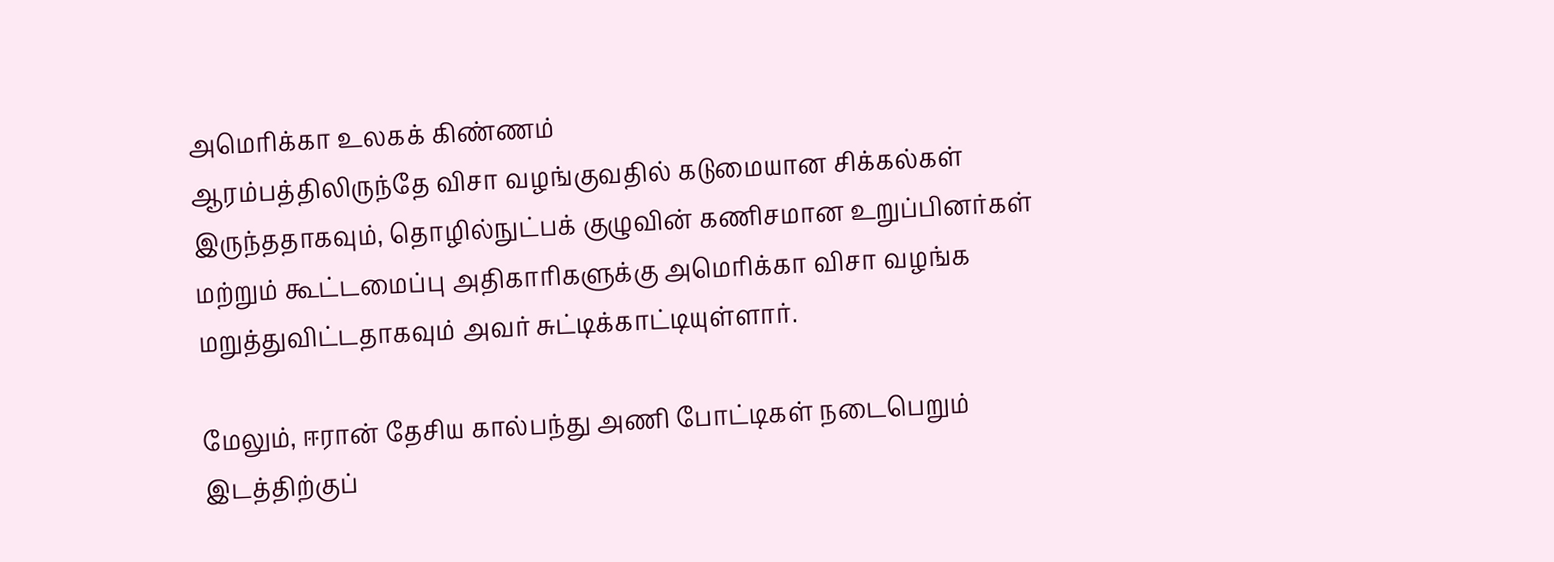அமெரிக்கா உலகக் கிண்ணம்
ஆரம்பத்திலிருந்தே விசா வழங்குவதில் கடுமையான சிக்கல்கள் இருந்ததாகவும், தொழில்நுட்பக் குழுவின் கணிசமான உறுப்பினர்கள் மற்றும் கூட்டமைப்பு அதிகாரிகளுக்கு அமெரிக்கா விசா வழங்க மறுத்துவிட்டதாகவும் அவர் சுட்டிக்காட்டியுள்ளார்.

மேலும், ஈரான் தேசிய கால்பந்து அணி போட்டிகள் நடைபெறும் இடத்திற்குப்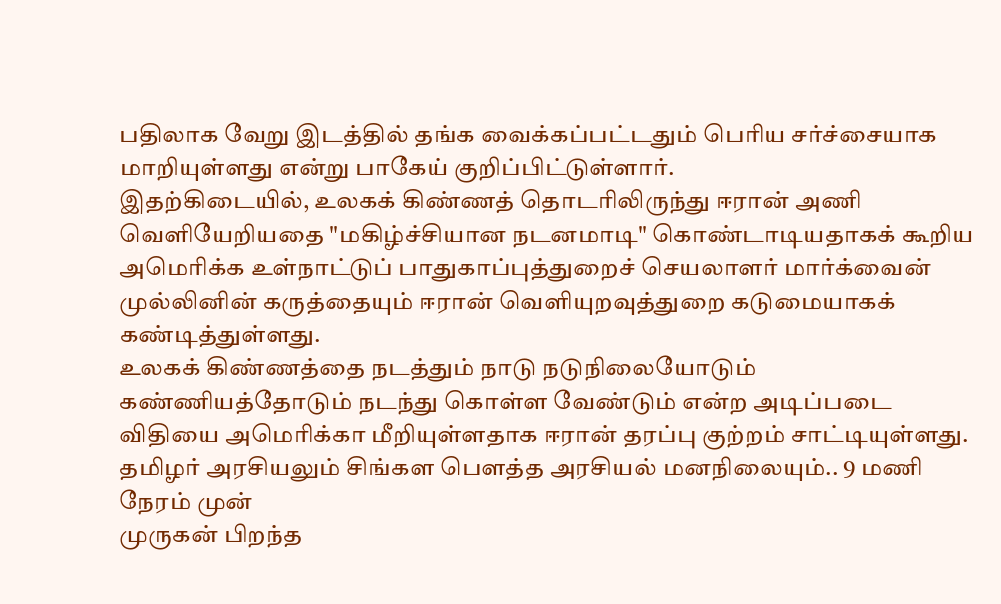பதிலாக வேறு இடத்தில் தங்க வைக்கப்பட்டதும் பெரிய சர்ச்சையாக மாறியுள்ளது என்று பாகேய் குறிப்பிட்டுள்ளார்.
இதற்கிடையில், உலகக் கிண்ணத் தொடரிலிருந்து ஈரான் அணி வெளியேறியதை "மகிழ்ச்சியான நடனமாடி" கொண்டாடியதாகக் கூறிய அமெரிக்க உள்நாட்டுப் பாதுகாப்புத்துறைச் செயலாளர் மார்க்வைன் முல்லினின் கருத்தையும் ஈரான் வெளியுறவுத்துறை கடுமையாகக் கண்டித்துள்ளது.
உலகக் கிண்ணத்தை நடத்தும் நாடு நடுநிலையோடும் கண்ணியத்தோடும் நடந்து கொள்ள வேண்டும் என்ற அடிப்படை விதியை அமெரிக்கா மீறியுள்ளதாக ஈரான் தரப்பு குற்றம் சாட்டியுள்ளது.
தமிழர் அரசியலும் சிங்கள பௌத்த அரசியல் மனநிலையும்.. 9 மணி நேரம் முன்
முருகன் பிறந்த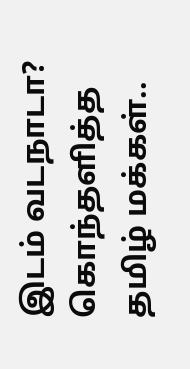இடம் வடநாடா? கொந்தளித்த தமிழ் மக்கள்..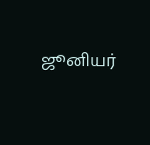ஜூனியர்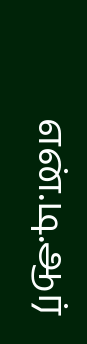என்.டி.ஆர்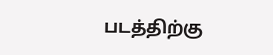படத்திற்கு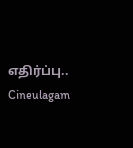எதிர்ப்பு.. Cineulagam